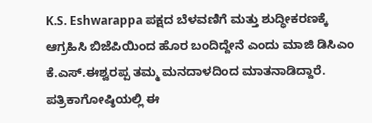K.S. Eshwarappa ಪಕ್ಷದ ಬೆಳವಣಿಗೆ ಮತ್ತು ಶುದ್ಧೀಕರಣಕ್ಕೆ ಆಗ್ರಹಿಸಿ ಬಿಜೆಪಿಯಿಂದ ಹೊರ ಬಂದಿದ್ದೇನೆ ಎಂದು ಮಾಜಿ ಡಿಸಿಎಂ ಕೆ.ಎಸ್.ಈಶ್ವರಪ್ಪ ತಮ್ಮ ಮನದಾಳದಿಂದ ಮಾತನಾಡಿದ್ದಾರೆ.
ಪತ್ರಿಕಾಗೋಷ್ಠಿಯಲ್ಲಿ ಈ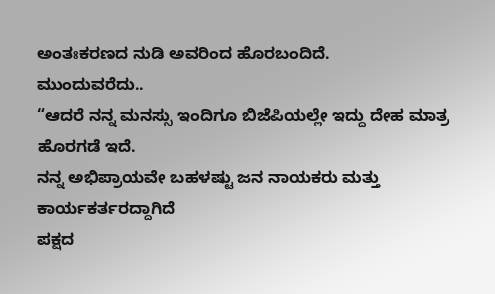ಅಂತಃಕರಣದ ನುಡಿ ಅವರಿಂದ ಹೊರಬಂದಿದೆ.
ಮುಂದುವರೆದು..
“ಆದರೆ ನನ್ನ ಮನಸ್ಸು ಇಂದಿಗೂ ಬಿಜೆಪಿಯಲ್ಲೇ ಇದ್ದು ದೇಹ ಮಾತ್ರ ಹೊರಗಡೆ ಇದೆ.
ನನ್ನ ಅಭಿಪ್ರಾಯವೇ ಬಹಳಷ್ಟು ಜನ ನಾಯಕರು ಮತ್ತು ಕಾರ್ಯಕರ್ತರದ್ದಾಗಿದೆ
ಪಕ್ಷದ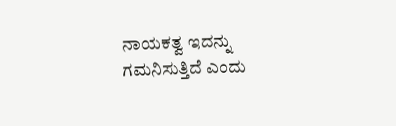ನಾಯಕತ್ವ ಇದನ್ನು ಗಮನಿಸುತ್ತಿದೆ ಎಂದು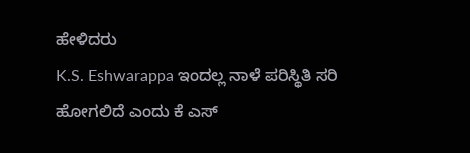ಹೇಳಿದರು
K.S. Eshwarappa ಇಂದಲ್ಲ ನಾಳೆ ಪರಿಸ್ಥಿತಿ ಸರಿ ಹೋಗಲಿದೆ ಎಂದು ಕೆ ಎಸ್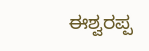ಈಶ್ವರಪ್ಪ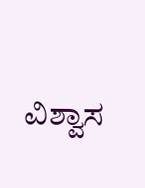ವಿಶ್ವಾಸ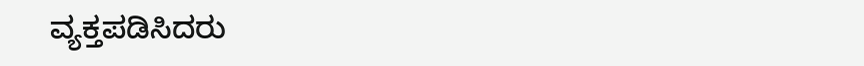ವ್ಯಕ್ತಪಡಿಸಿದರು